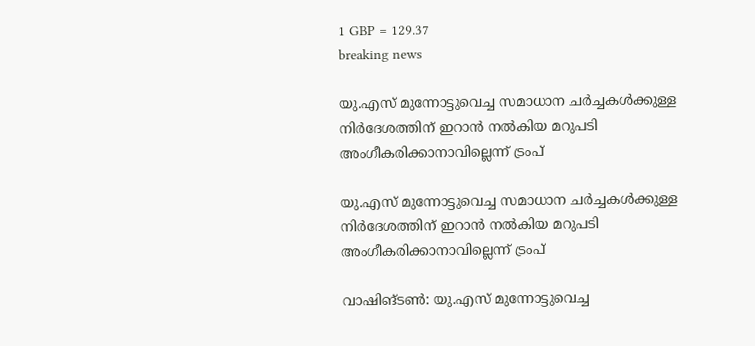1 GBP = 129.37
breaking news

യു.എസ് മുന്നോട്ടുവെച്ച സമാധാന ചർച്ചകൾക്കുള്ള നിർദേശത്തിന് ഇറാൻ നൽകിയ മറുപടി അംഗീകരിക്കാനാവില്ലെന്ന് ട്രംപ്

യു.എസ് മുന്നോട്ടുവെച്ച സമാധാന ചർച്ചകൾക്കുള്ള നിർദേശത്തിന് ഇറാൻ നൽകിയ മറുപടി അംഗീകരിക്കാനാവില്ലെന്ന് ട്രംപ്

വാഷിങ്ടൺ: യു.എസ് മുന്നോട്ടുവെച്ച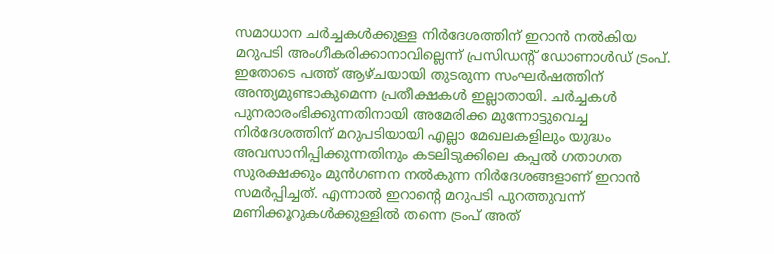സമാധാന ചർച്ചകൾക്കുള്ള നിർദേശത്തിന് ഇറാൻ നൽകിയ മറുപടി അംഗീകരിക്കാനാവില്ലെന്ന് പ്രസിഡന്റ് ഡോണാൾഡ് ട്രംപ്. ഇതോടെ പത്ത് ആഴ്ചയായി തുടരുന്ന സംഘർഷത്തിന് അന്ത്യമുണ്ടാകുമെന്ന പ്രതീക്ഷകൾ ഇല്ലാതായി. ചർച്ചകൾ പുനരാരംഭിക്കുന്നതിനായി അമേരിക്ക മുന്നോട്ടുവെച്ച നിർദേശത്തിന് മറുപടിയായി എല്ലാ മേഖലകളിലും യുദ്ധം അവസാനിപ്പിക്കുന്നതിനും കടലിടുക്കിലെ കപ്പൽ ഗതാഗത സുരക്ഷക്കും മുൻഗണന നൽകുന്ന നിർദേശങ്ങളാണ് ഇറാൻ സമർപ്പിച്ചത്. എന്നാൽ ഇറാന്റെ മറുപടി പുറത്തുവന്ന് മണിക്കൂറുകൾക്കുള്ളിൽ തന്നെ ട്രംപ് അത്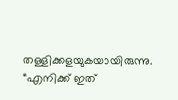തള്ളിക്കളയുകയായിരുന്നു. “എനിക്ക് ഇത്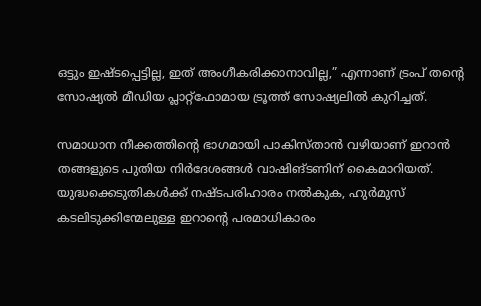ഒട്ടും ഇഷ്ടപ്പെട്ടില്ല, ഇത് അംഗീകരിക്കാനാവില്ല,” എന്നാണ് ട്രംപ് തന്റെ സോഷ്യൽ മീഡിയ പ്ലാറ്റ്‌ഫോമായ ട്രൂത്ത് സോഷ്യലിൽ കുറിച്ചത്.

സമാധാന നീക്കത്തിന്‍റെ ഭാഗമായി പാകിസ്താൻ വഴിയാണ് ഇറാൻ തങ്ങളുടെ പുതിയ നിർദേശങ്ങൾ വാഷിങ്ടണിന് കൈമാറിയത്. യുദ്ധക്കെടുതികൾക്ക് നഷ്ടപരിഹാരം നൽകുക, ഹുർമുസ് കടലിടുക്കിന്മേലുള്ള ഇറാന്റെ പരമാധികാരം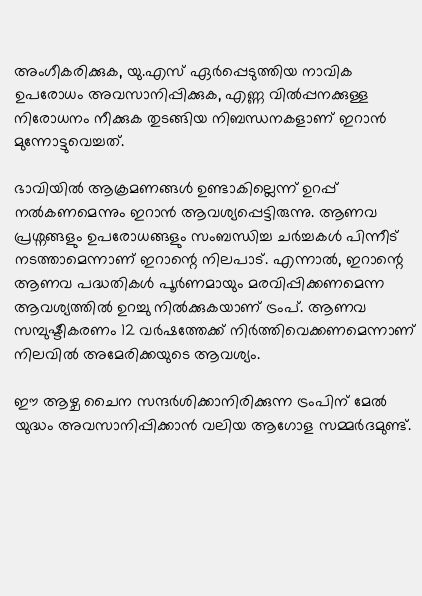അംഗീകരിക്കുക, യു.എസ് ഏർപ്പെടുത്തിയ നാവിക ഉപരോധം അവസാനിപ്പിക്കുക, എണ്ണ വിൽപ്പനക്കുള്ള നിരോധനം നീക്കുക തുടങ്ങിയ നിബന്ധനകളാണ് ഇറാൻ മുന്നോട്ടുവെച്ചത്.

ഭാവിയിൽ ആക്രമണങ്ങൾ ഉണ്ടാകില്ലെന്ന് ഉറപ്പ് നൽകണമെന്നും ഇറാൻ ആവശ്യപ്പെട്ടിരുന്നു. ആണവ പ്രശ്നങ്ങളും ഉപരോധങ്ങളും സംബന്ധിച്ച ചർച്ചകൾ പിന്നീട് നടത്താമെന്നാണ് ഇറാന്റെ നിലപാട്. എന്നാൽ, ഇറാന്റെ ആണവ പദ്ധതികൾ പൂർണമായും മരവിപ്പിക്കണമെന്ന ആവശ്യത്തിൽ ഉറച്ചു നിൽക്കുകയാണ് ട്രംപ്. ആണവ സമ്പുഷ്ടീകരണം 12 വർഷത്തേക്ക് നിർത്തിവെക്കണമെന്നാണ് നിലവിൽ അമേരിക്കയുടെ ആവശ്യം.

ഈ ആഴ്ച ചൈന സന്ദർശിക്കാനിരിക്കുന്ന ട്രംപിന് മേൽ യുദ്ധം അവസാനിപ്പിക്കാൻ വലിയ ആഗോള സമ്മർദമുണ്ട്.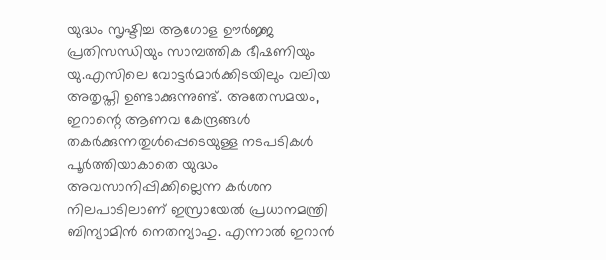യുദ്ധം സൃഷ്ടിച്ച ആഗോള ഊർജ്ജ പ്രതിസന്ധിയും സാമ്പത്തിക ഭീഷണിയും യു.എസിലെ വോട്ടർമാർക്കിടയിലും വലിയ അതൃപ്തി ഉണ്ടാക്കുന്നുണ്ട്. അതേസമയം, ഇറാന്റെ ആണവ കേന്ദ്രങ്ങൾ തകർക്കുന്നതുൾപ്പെടെയുള്ള നടപടികൾ പൂർത്തിയാകാതെ യുദ്ധം അവസാനിപ്പിക്കില്ലെന്ന കർശന നിലപാടിലാണ് ഇസ്രായേൽ പ്രധാനമന്ത്രി ബിന്യാമിൻ നെതന്യാഹു. എന്നാൽ ഇറാൻ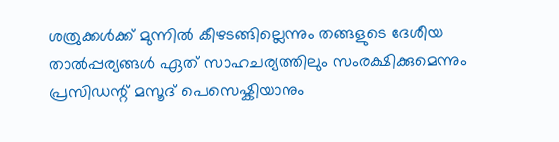ശത്രുക്കൾക്ക് മുന്നിൽ കീഴടങ്ങില്ലെന്നും തങ്ങളുടെ ദേശീയ താൽപ്പര്യങ്ങൾ ഏത് സാഹചര്യത്തിലും സംരക്ഷിക്കുമെന്നും പ്രസിഡന്റ് മസൂദ് പെസെഷ്കിയാനും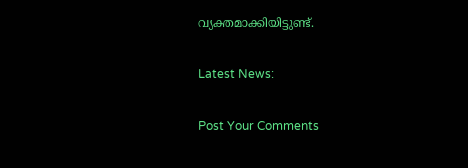വ്യക്തമാക്കിയിട്ടുണ്ട്.

Latest News:

Post Your Comments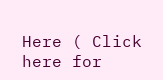Here ( Click here for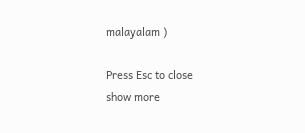malayalam )

Press Esc to close
show more